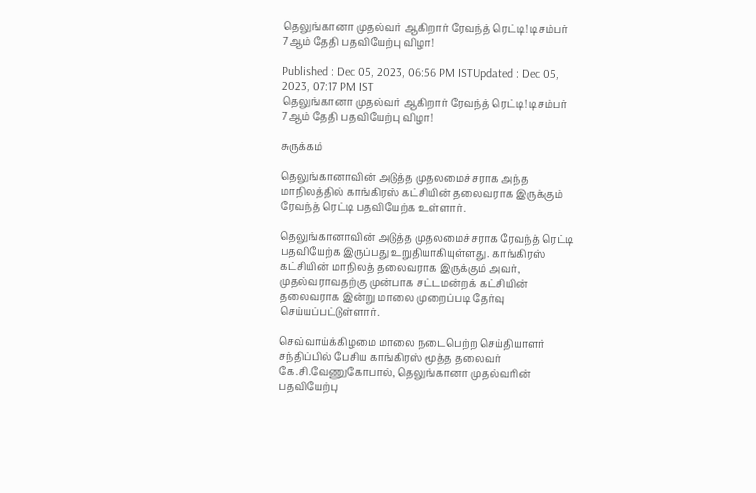தெலுங்கானா முதல்வர் ஆகிறார் ரேவந்த் ரெட்டி! டிசம்பர் 7ஆம் தேதி பதவியேற்பு விழா!

Published : Dec 05, 2023, 06:56 PM ISTUpdated : Dec 05, 2023, 07:17 PM IST
தெலுங்கானா முதல்வர் ஆகிறார் ரேவந்த் ரெட்டி! டிசம்பர் 7ஆம் தேதி பதவியேற்பு விழா!

சுருக்கம்

தெலுங்கானாவின் அடுத்த முதலமைச்சராக அந்த மாநிலத்தில் காங்கிரஸ் கட்சியின் தலைவராக இருக்கும் ரேவந்த் ரெட்டி பதவியேற்க உள்ளார்.

தெலுங்கானாவின் அடுத்த முதலமைச்சராக ரேவந்த் ரெட்டி பதவியேற்க இருப்பது உறுதியாகியுள்ளது. காங்கிரஸ் கட்சியின் மாநிலத் தலைவராக இருக்கும் அவர், முதல்வராவதற்கு முன்பாக சட்டமன்றக் கட்சியின் தலைவராக இன்று மாலை முறைப்படி தேர்வு செய்யப்பட்டுள்ளார்.

செவ்வாய்க்கிழமை மாலை நடைபெற்ற செய்தியாளர் சந்திப்பில் பேசிய காங்கிரஸ் மூத்த தலைவர் கே.சி.வேணுகோபால், தெலுங்கானா முதல்வரின் பதவியேற்பு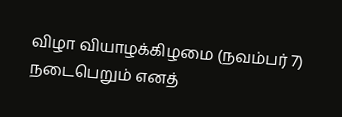விழா வியாழக்கிழமை (நவம்பர் 7) நடைபெறும் எனத்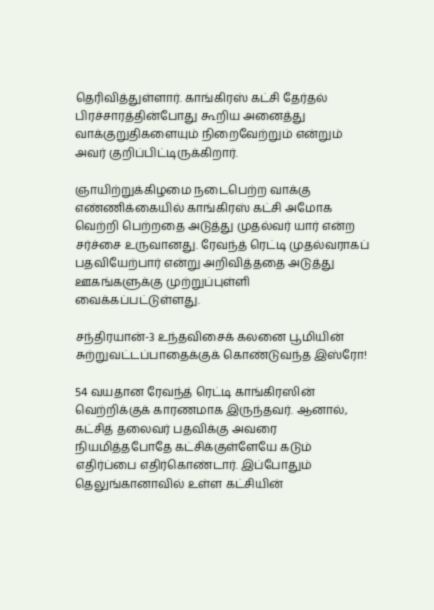தெரிவித்துள்ளார். காங்கிரஸ் கட்சி தேர்தல் பிரச்சாரத்தின்போது கூறிய அனைத்து வாக்குறுதிகளையும் நிறைவேற்றும் என்றும் அவர் குறிப்பிட்டிருக்கிறார்.

ஞாயிற்றுக்கிழமை நடைபெற்ற வாக்கு எண்ணிக்கையில் காங்கிரஸ் கட்சி அமோக வெற்றி பெற்றதை அடுத்து முதல்வர் யார் என்ற சர்ச்சை உருவானது. ரேவந்த் ரெட்டி முதல்வராகப் பதவியேற்பார் என்று அறிவித்ததை அடுத்து ஊகங்களுக்கு முற்றுப்புள்ளி வைக்கப்பட்டுள்ளது.

சந்திரயான்-3 உந்தவிசைக் கலனை பூமியின் சுற்றுவட்டப்பாதைக்குக் கொண்டுவந்த இஸ்ரோ!

54 வயதான ரேவந்த் ரெட்டி காங்கிரஸின் வெற்றிக்குக் காரணமாக இருந்தவர். ஆனால், கட்சித் தலைவர் பதவிக்கு அவரை நியமித்தபோதே கட்சிக்குள்ளேயே கடும் எதிர்ப்பை எதிர்கொண்டார். இப்போதும் தெலுங்கானாவில் உள்ள கட்சியின்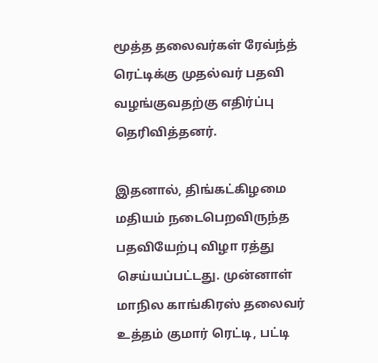மூத்த தலைவர்கள் ரேவ்ந்த் ரெட்டிக்கு முதல்வர் பதவி வழங்குவதற்கு எதிர்ப்பு தெரிவித்தனர்.

இதனால், திங்கட்கிழமை மதியம் நடைபெறவிருந்த பதவியேற்பு விழா ரத்து செய்யப்பட்டது. முன்னாள் மாநில காங்கிரஸ் தலைவர் உத்தம் குமார் ரெட்டி, பட்டி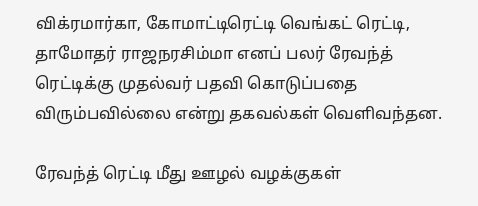விக்ரமார்கா, கோமாட்டிரெட்டி வெங்கட் ரெட்டி, தாமோதர் ராஜநரசிம்மா எனப் பலர் ரேவந்த் ரெட்டிக்கு முதல்வர் பதவி கொடுப்பதை விரும்பவில்லை என்று தகவல்கள் வெளிவந்தன.

ரேவந்த் ரெட்டி மீது ஊழல் வழக்குகள்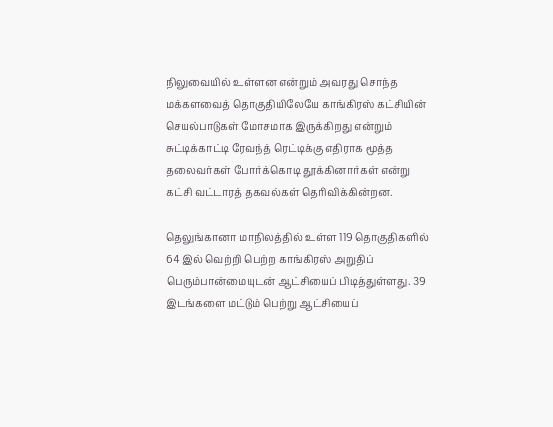நிலுவையில் உள்ளன என்றும் அவரது சொந்த மக்களவைத் தொகுதியிலேயே காங்கிரஸ் கட்சியின் செயல்பாடுகள் மோசமாக இருக்கிறது என்றும் சுட்டிக்காட்டி ரேவந்த் ரெட்டிக்கு எதிராக மூத்த தலைவர்கள் போர்க்கொடி தூக்கினார்கள் என்று கட்சி வட்டாரத் தகவல்கள் தெரிவிக்கின்றன.

தெலுங்கானா மாநிலத்தில் உள்ள 119 தொகுதிகளில் 64 இல் வெற்றி பெற்ற காங்கிரஸ் அறுதிப் பெரும்பான்மையுடன் ஆட்சியைப் பிடித்துள்ளது. 39 இடங்களை மட்டும் பெற்று ஆட்சியைப்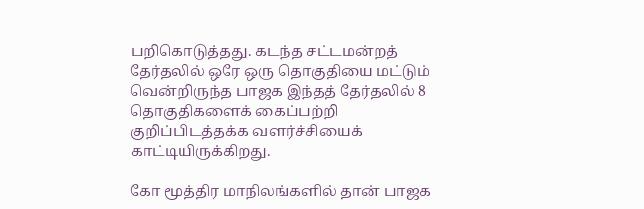பறிகொடுத்தது. கடந்த சட்டமன்றத் தேர்தலில் ஒரே ஒரு தொகுதியை மட்டும் வென்றிருந்த பாஜக இந்தத் தேர்தலில் 8 தொகுதிகளைக் கைப்பற்றி குறிப்பிடத்தக்க வளர்ச்சியைக் காட்டியிருக்கிறது.

கோ மூத்திர மாநிலங்களில் தான் பாஜக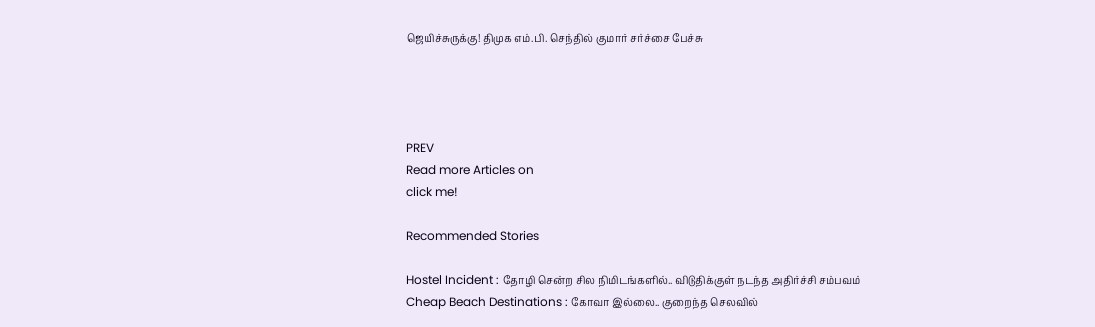ஜெயிச்சுருக்கு! திமுக எம்.பி. செந்தில் குமார் சர்ச்சை பேச்சு




PREV
Read more Articles on
click me!

Recommended Stories

Hostel Incident : தோழி சென்ற சில நிமிடங்களில்.. விடுதிக்குள் நடந்த அதிர்ச்சி சம்பவம்
Cheap Beach Destinations : கோவா இல்லை.. குறைந்த செலவில்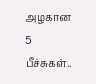அழகான 5 பீச்சுகள்..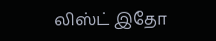லிஸ்ட் இதோ